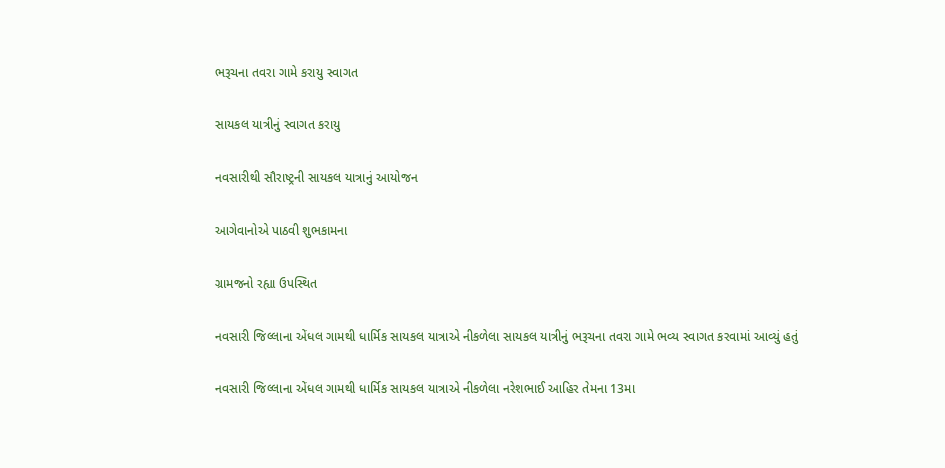ભરૂચના તવરા ગામે કરાયુ સ્વાગત

સાયકલ યાત્રીનું સ્વાગત કરાયુ

નવસારીથી સૌરાષ્ટ્રની સાયકલ યાત્રાનું આયોજન

આગેવાનોએ પાઠવી શુભકામના

ગ્રામજનો રહ્યા ઉપસ્થિત

નવસારી જિલ્લાના એંધલ ગામથી ધાર્મિક સાયકલ યાત્રાએ નીકળેલા સાયકલ યાત્રીનું ભરૂચના તવરા ગામે ભવ્ય સ્વાગત કરવામાં આવ્યું હતું

નવસારી જિલ્લાના એંધલ ગામથી ધાર્મિક સાયકલ યાત્રાએ નીકળેલા નરેશભાઈ આહિર તેમના 13મા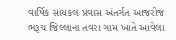વાર્ષિક સાયકલ પ્રવાસ અંતર્ગત આજરોજ ભરૂચ જિલ્લાના તવરા ગામ ખાતે આવેલા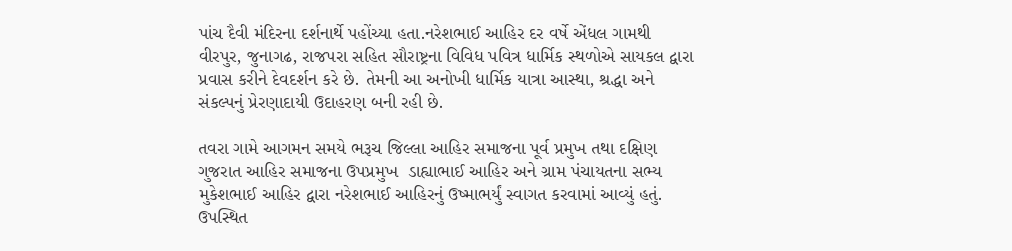પાંચ દૈવી મંદિરના દર્શનાર્થે પહોંચ્યા હતા.નરેશભાઈ આહિર દર વર્ષે એંધલ ગામથી વીરપુર, જુનાગઢ, રાજપરા સહિત સૌરાષ્ટ્રના વિવિધ પવિત્ર ધાર્મિક સ્થળોએ સાયકલ દ્વારા પ્રવાસ કરીને દેવદર્શન કરે છે. તેમની આ અનોખી ધાર્મિક યાત્રા આસ્થા, શ્રદ્ધા અને સંકલ્પનું પ્રેરણાદાયી ઉદાહરણ બની રહી છે.

તવરા ગામે આગમન સમયે ભરૂચ જિલ્લા આહિર સમાજના પૂર્વ પ્રમુખ તથા દક્ષિણ ગુજરાત આહિર સમાજના ઉપપ્રમુખ  ડાહ્યાભાઈ આહિર અને ગ્રામ પંચાયતના સભ્ય  મુકેશભાઈ આહિર દ્વારા નરેશભાઈ આહિરનું ઉષ્માભર્યું સ્વાગત કરવામાં આવ્યું હતું. ઉપસ્થિત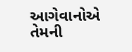આગેવાનોએ તેમની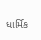ધાર્મિક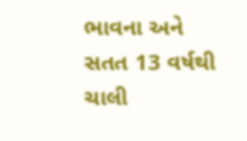ભાવના અને સતત 13 વર્ષથી ચાલી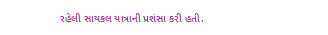રહેલી સાયકલ યાત્રાની પ્રશંસા કરી હતી.